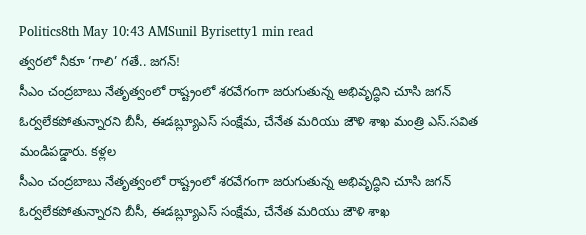Politics8th May 10:43 AMSunil Byrisetty1 min read
త్వరలో నీకూ ‘గాలి’ గతే.. జగన్!
సీఎం చంద్రబాబు నేతృత్వంలో రాష్ట్రంలో శరవేగంగా జరుగుతున్న అభివృద్ధిని చూసి జగన్ ఓర్వలేకపోతున్నారని బీసీ, ఈడబ్ల్యూఎస్ సంక్షేమ, చేనేత మరియు జౌళి శాఖ మంత్రి ఎస్.సవిత మండిపడ్డారు. కళ్లల
సీఎం చంద్రబాబు నేతృత్వంలో రాష్ట్రంలో శరవేగంగా జరుగుతున్న అభివృద్ధిని చూసి జగన్ ఓర్వలేకపోతున్నారని బీసీ, ఈడబ్ల్యూఎస్ సంక్షేమ, చేనేత మరియు జౌళి శాఖ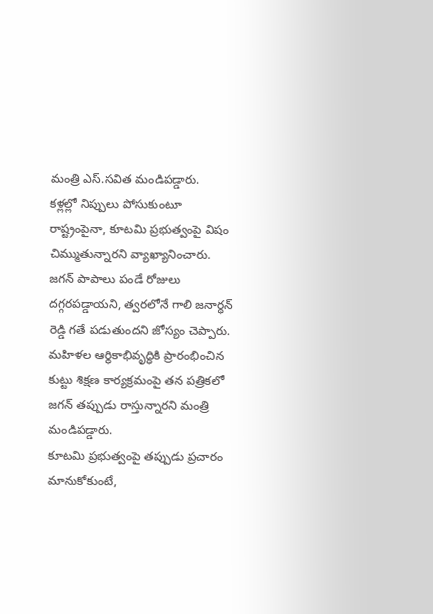మంత్రి ఎస్.సవిత మండిపడ్డారు.
కళ్లల్లో నిప్పులు పోసుకుంటూ రాష్ట్రంపైనా, కూటమి ప్రభుత్వంపై విషం చిమ్ముతున్నారని వ్యాఖ్యానించారు.
జగన్ పాపాలు పండే రోజులు దగ్గరపడ్డాయని, త్వరలోనే గాలి జనార్ధన్ రెడ్డి గతే పడుతుందని జోస్యం చెప్పారు.
మహిళల ఆర్థికాభివృద్ధికి ప్రారంభించిన కుట్టు శిక్షణ కార్యక్రమంపై తన పత్రికలో జగన్ తప్పుడు రాస్తున్నారని మంత్రి మండిపడ్డారు.
కూటమి ప్రభుత్వంపై తప్పుడు ప్రచారం మానుకోకుంటే,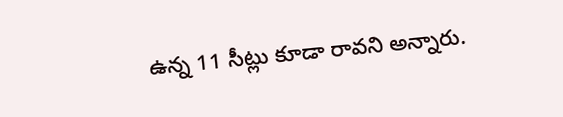ఉన్న 11 సీట్లు కూడా రావని అన్నారు.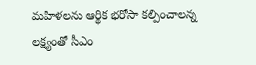మహిళలను ఆర్థిక భరోసా కల్పించాలన్న లక్ష్యంతో సీఎం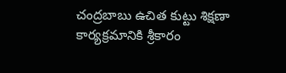చంద్రబాబు ఉచిత కుట్టు శిక్షణా కార్యక్రమానికి శ్రీకారం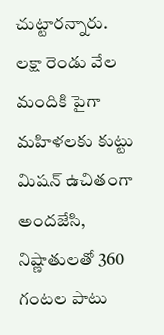చుట్టారన్నారు.
లక్షా రెండు వేల మందికి పైగా మహిళలకు కుట్టు మిషన్ ఉచితంగా అందజేసి, నిష్ణాతులతో 360 గంటల పాటు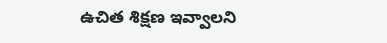ఉచిత శిక్షణ ఇవ్వాలని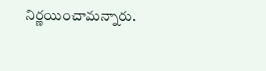నిర్ణయించామన్నారు.